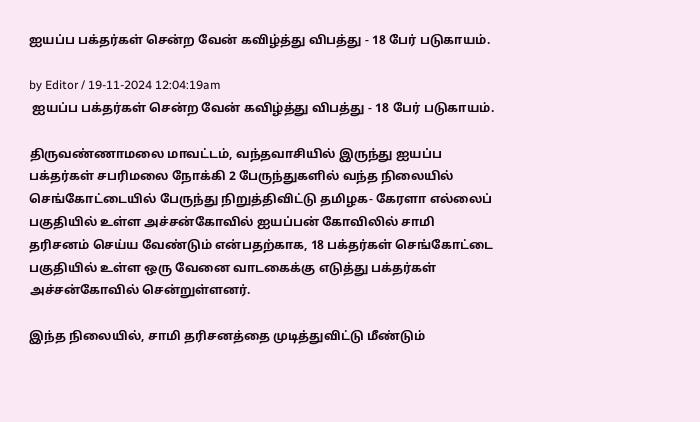ஐயப்ப பக்தர்கள் சென்ற வேன் கவிழ்த்து விபத்து - 18 பேர் படுகாயம்.

by Editor / 19-11-2024 12:04:19am
 ஐயப்ப பக்தர்கள் சென்ற வேன் கவிழ்த்து விபத்து - 18 பேர் படுகாயம்.

திருவண்ணாமலை மாவட்டம், வந்தவாசியில் இருந்து ஐயப்ப பக்தர்கள் சபரிமலை நோக்கி 2 பேருந்துகளில் வந்த நிலையில் செங்கோட்டையில் பேருந்து நிறுத்திவிட்டு தமிழக- கேரளா எல்லைப் பகுதியில் உள்ள அச்சன்கோவில் ஐயப்பன் கோவிலில் சாமி தரிசனம் செய்ய வேண்டும் என்பதற்காக, 18 பக்தர்கள் செங்கோட்டை பகுதியில் உள்ள ஒரு வேனை வாடகைக்கு எடுத்து பக்தர்கள் அச்சன்கோவில் சென்றுள்ளனர்.

இந்த நிலையில், சாமி தரிசனத்தை முடித்துவிட்டு மீண்டும்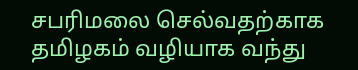சபரிமலை செல்வதற்காக தமிழகம் வழியாக வந்து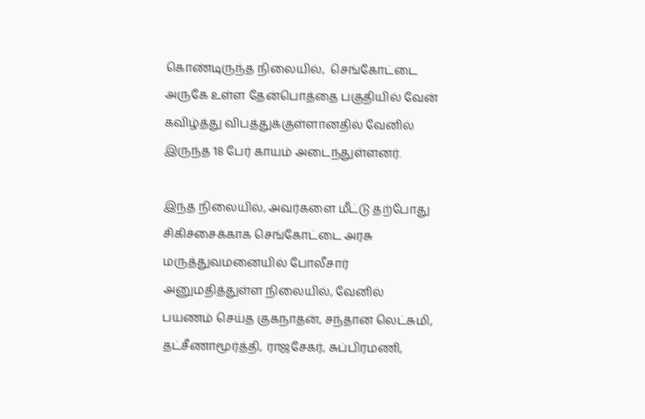கொண்டிருந்த நிலையில்,  செங்கோட்டை அருகே உள்ள தேன்பொத்தை பகுதியில் வேன் கவிழ்த்து விபத்துக்குள்ளானதில் வேனில் இருந்த 18 பேர் காயம் அடைந்துள்ளனர்.

இந்த நிலையில், அவர்களை மீட்டு தற்போது சிகிச்சைக்காக செங்கோட்டை அரசு மருத்துவமனையில் போலீசார் அனுமதித்துள்ள நிலையில், வேனில் பயணம் செய்த குகநாதன், சந்தான லெட்சுமி, தட்சீணாமூர்த்தி, ராஜசேகர், சுப்பிரமணி,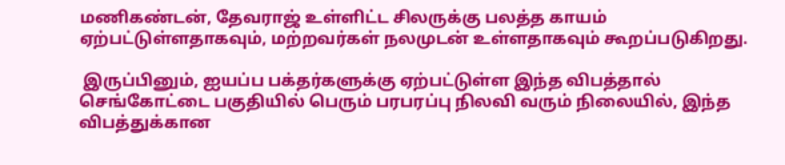மணிகண்டன், தேவராஜ் உள்ளிட்ட சிலருக்கு பலத்த காயம் ஏற்பட்டுள்ளதாகவும், மற்றவர்கள் நலமுடன் உள்ளதாகவும் கூறப்படுகிறது.

 இருப்பினும், ஐயப்ப பக்தர்களுக்கு ஏற்பட்டுள்ள இந்த விபத்தால் செங்கோட்டை பகுதியில் பெரும் பரபரப்பு நிலவி வரும் நிலையில், இந்த விபத்துக்கான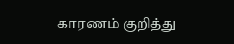காரணம் குறித்து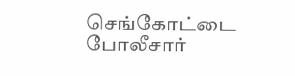செங்கோட்டை போலீசார்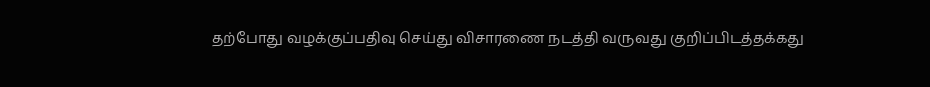தற்போது வழக்குப்பதிவு செய்து விசாரணை நடத்தி வருவது குறிப்பிடத்தக்கது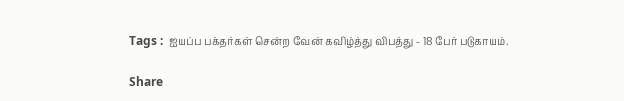Tags :  ஐயப்ப பக்தர்கள் சென்ற வேன் கவிழ்த்து விபத்து - 18 பேர் படுகாயம்.

Share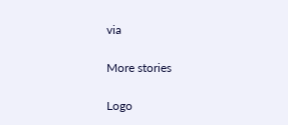via

More stories

Logo